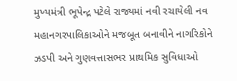મુખ્યમંત્રી ભૂપેન્દ્ર પટેલે રાજ્યમાં નવી રચાયેલી નવ મહાનગરપાલિકાઓને મજબૂત બનાવીને નાગરિકોને ઝડપી અને ગુણવત્તાસભર પ્રાથમિક સુવિધાઓ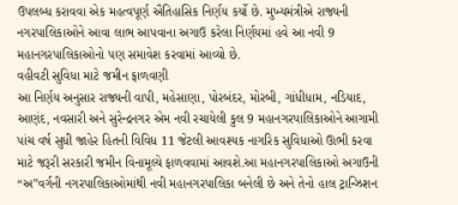ઉપલબ્ધ કરાવવા એક મહત્વપૂર્ણ ઐતિહાસિક નિર્ણય કર્યો છે. મુખ્યમંત્રીએ રાજ્યની નગરપાલિકાઓને આવા લાભ આપવાના અગાઉ કરેલા નિર્ણયમાં હવે આ નવી 9 મહાનગરપાલિકાઓનો પણ સમાવેશ કરવામાં આવ્યો છે.
વહીવટી સુવિધા માટે જમીન ફાળવણી
આ નિર્ણય અનુસાર રાજ્યની વાપી, મહેસાણા, પોરબંદર, મોરબી, ગાંધીધામ, નડિયાદ, આણંદ, નવસારી અને સુરેન્દ્રનગર એમ નવી રચાયેલી કુલ 9 મહાનગરપાલિકાઓને આગામી પાંચ વર્ષ સુધી જાહેર હિતની વિવિધ 11 જેટલી આવશ્યક નાગરિક સુવિધાઓ ઊભી કરવા માટે જરૂરી સરકારી જમીન વિનામૂલ્યે ફાળવવામાં આવશે.આ મહાનગરપાલિકાઓ અગાઉની “અ”વર્ગની નગરપાલિકાઓમાંથી નવી મહાનગરપાલિકા બનેલી છે અને તેનો હાલ ટ્રાન્ઝિશન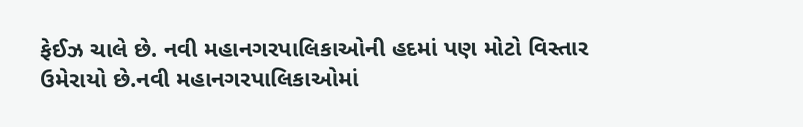ફેઈઝ ચાલે છે. નવી મહાનગરપાલિકાઓની હદમાં પણ મોટો વિસ્તાર ઉમેરાયો છે.નવી મહાનગરપાલિકાઓમાં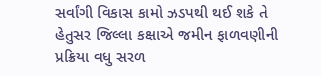સર્વાંગી વિકાસ કામો ઝડપથી થઈ શકે તે હેતુસર જિલ્લા કક્ષાએ જમીન ફાળવણીની પ્રક્રિયા વધુ સરળ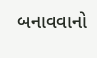બનાવવાનો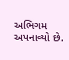અભિગમ અપનાવ્યો છે.